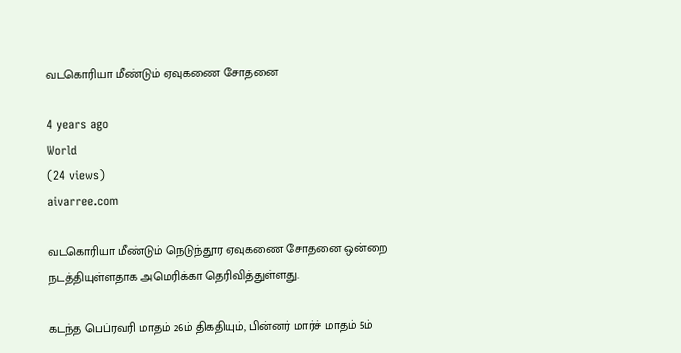வடகொரியா மீண்டும் ஏவுகணை சோதனை

4 years ago
World
(24 views)
aivarree.com

வடகொரியா மீண்டும் நெடுந்தூர ஏவுகணை சோதனை ஒன்றை நடத்தியுள்ளதாக அமெரிக்கா தெரிவித்துள்ளது.

கடந்த பெப்ரவரி மாதம் 26ம் திகதியும், பின்னர் மார்ச் மாதம் 5ம்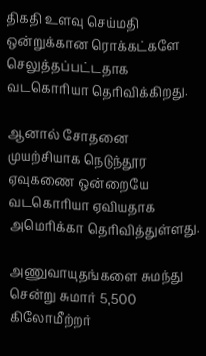திகதி உளவு செய்மதி ஒன்றுக்கான ரொக்கட்களே செலுத்தப்பட்டதாக வடகொரியா தெரிவிக்கிறது.

ஆனால் சோதனை முயற்சியாக நெடுந்தூர ஏவுகணை ஒன்றையே வடகொரியா ஏவியதாக அமெரிக்கா தெரிவித்துள்ளது.

அணுவாயுதங்களை சுமந்து சென்று சுமார் 5,500 கிலோமீற்றர்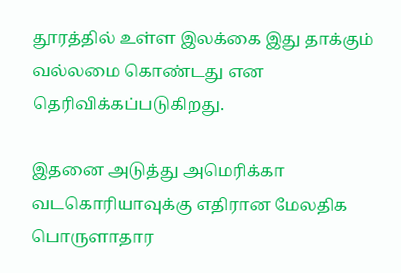தூரத்தில் உள்ள இலக்கை இது தாக்கும் வல்லமை கொண்டது என தெரிவிக்கப்படுகிறது.

இதனை அடுத்து அமெரிக்கா வடகொரியாவுக்கு எதிரான மேலதிக பொருளாதார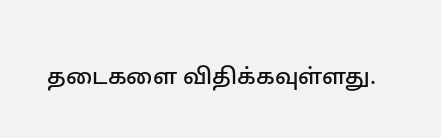தடைகளை விதிக்கவுள்ளது.